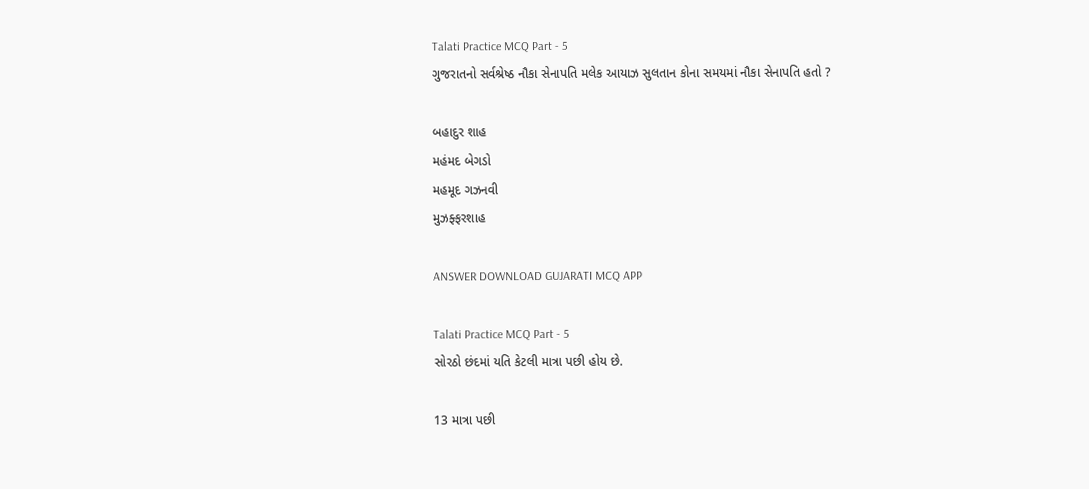Talati Practice MCQ Part - 5
ગુજરાતનો સર્વશ્રેષ્ઠ નૌકા સેનાપતિ મલેક આયાઝ સુલતાન કોના સમયમાં નૌકા સેનાપતિ હતો ?

બહાદુર શાહ
મહંમદ બેગડો
મહમૂદ ગઝનવી
મુઝફ્ફરશાહ

ANSWER DOWNLOAD GUJARATI MCQ APP

Talati Practice MCQ Part - 5
સોરઠો છંદમાં યતિ કેટલી માત્રા પછી હોય છે.

13 માત્રા પછી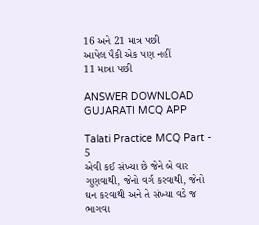16 અને 21 માત્ર પછી
આપેલ પૈકી એક પણ નહીં
11 માત્રા પછી

ANSWER DOWNLOAD GUJARATI MCQ APP

Talati Practice MCQ Part - 5
એવી કઈ સંખ્યા છે જેને બે વાર ગુણવાથી, જેનો વર્ગ કરવાથી, જેનો ઘન કરવાથી અને તે સંખ્યા વડે જ ભાગવા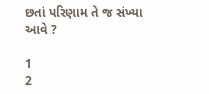છતાં પરિણામ તે જ સંખ્યા આવે ?

1
2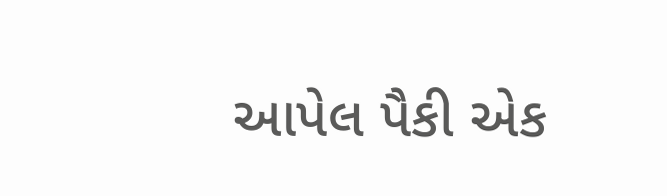આપેલ પૈકી એક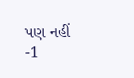પણ નહીં
-1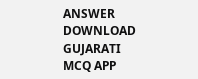ANSWER DOWNLOAD GUJARATI MCQ APP